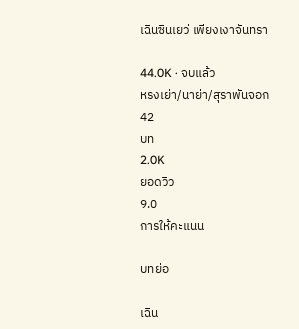เฉินซินเยว่ เพียงเงาจันทรา

44.0K · จบแล้ว
หรงเย่า/นาย่า/สุราพันจอก
42
บท
2.0K
ยอดวิว
9.0
การให้คะแนน

บทย่อ

เฉิน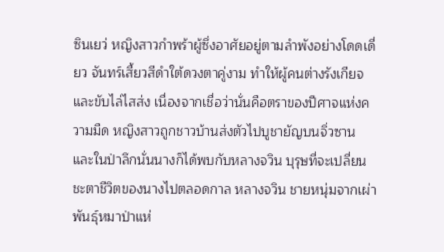ซินเยว่ หญิงสาวกำพร้าผู้ซึ่งอาศัยอยู่ตามลำพังอย่างโดดเดี่ยว จันทร์เสี้ยวสีดำใต้ดวงตาคู่งาม ทำให้ผู้คนต่างรังเกียจและขับไล่ไสส่ง เนื่องจากเชื่อว่านั่นคือตราของปีศาจแห่งความมืด หญิงสาวถูกชาวบ้านส่งตัวไปบูชายัญบนจิ่วซาน และในป่าลึกนั่นนางก็ได้พบกับหลางจวิน บุรุษที่จะเปลี่ยนชะตาชีวิตของนางไปตลอดกาล หลางจวิน ชายหนุ่มจากเผ่าพันธุ์หมาป่าแห่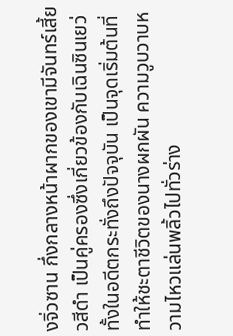งจิ่วซาน กึ่งกลางหน้าผากของเขามีจันทร์เสี้ยวสีดำ เป็นคู่ครองซึ่งเกี่ยวข้องกับเฉินซินเยว่ ทั้งในอดีตกระทั่งถึงปัจจุบัน เป็นจุดเริ่มต้นที่ทำให้ชะตาชีวิตของนางผกผัน ความวูบวาบหวามไหวแล่นพลิ้วไปทั่วร่าง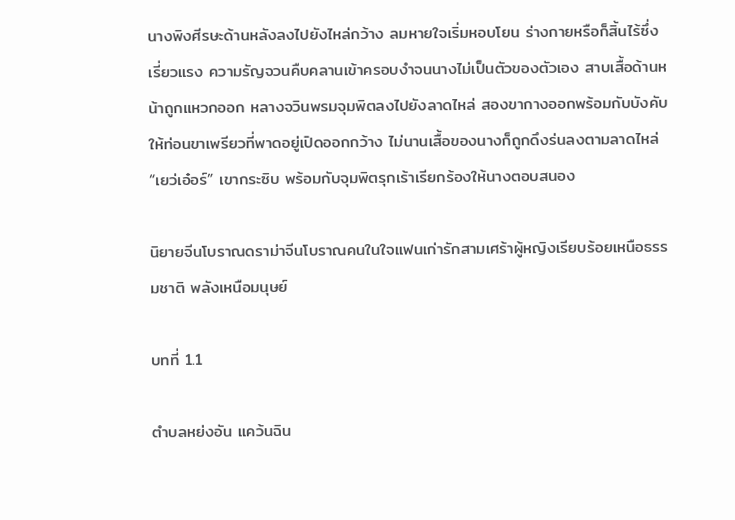นางพิงศีรษะด้านหลังลงไปยังไหล่กว้าง ลมหายใจเริ่มหอบโยน ร่างกายหรือก็สิ้นไร้ซึ่งเรี่ยวแรง ความรัญจวนคืบคลานเข้าครอบงำจนนางไม่เป็นตัวของตัวเอง สาบเสื้อด้านหน้าถูกแหวกออก หลางจวินพรมจุมพิตลงไปยังลาดไหล่ สองขากางออกพร้อมกับบังคับให้ท่อนขาเพรียวที่พาดอยู่เปิดออกกว้าง ไม่นานเสื้อของนางก็ถูกดึงร่นลงตามลาดไหล่ “เยว่เอ๋อร์” เขากระซิบ พร้อมกับจุมพิตรุกเร้าเรียกร้องให้นางตอบสนอง

นิยายจีนโบราณดราม่าจีนโบราณคนในใจแฟนเก่ารักสามเศร้าผู้หญิงเรียบร้อยเหนือธรรมชาติ พลังเหนือมนุษย์

บทที่ 1.1

ตำบลหย่งอัน แคว้นฉิน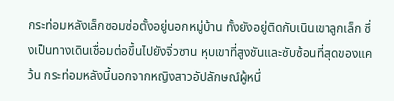กระท่อมหลังเล็กซอมซ่อตั้งอยู่นอกหมู่บ้าน ทั้งยังอยู่ติดกับเนินเขาลูกเล็ก ซึ่งเป็นทางเดินเชื่อมต่อขึ้นไปยังจิ่วซาน หุบเขาที่สูงชันและซับซ้อนที่สุดของแคว้น กระท่อมหลังนี้นอกจากหญิงสาวอัปลักษณ์ผู้หนึ่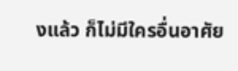งแล้ว ก็ไม่มีใครอื่นอาศัย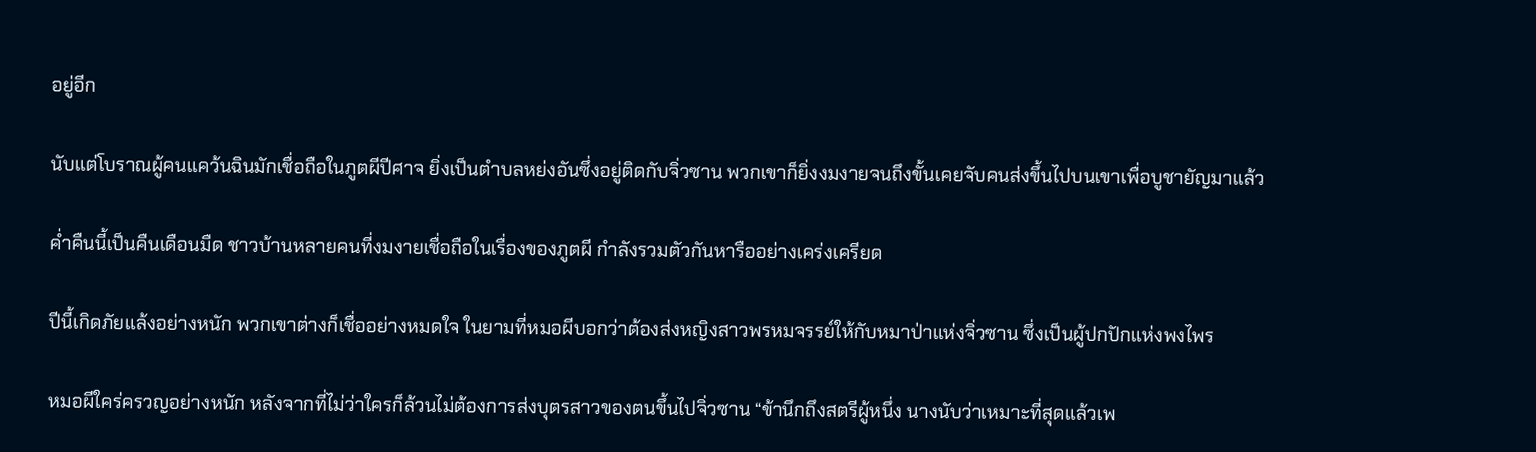อยู่อีก

นับแต่โบราณผู้คนแคว้นฉินมักเชื่อถือในภูตผีปีศาจ ยิ่งเป็นตำบลหย่งอันซึ่งอยู่ติดกับจิ่วซาน พวกเขาก็ยิ่งงมงายจนถึงขั้นเคยจับคนส่งขึ้นไปบนเขาเพื่อบูชายัญมาแล้ว

ค่ำคืนนี้เป็นคืนเดือนมืด ชาวบ้านหลายคนที่งมงายเชื่อถือในเรื่องของภูตผี กำลังรวมตัวกันหารืออย่างเคร่งเครียด

ปีนี้เกิดภัยแล้งอย่างหนัก พวกเขาต่างก็เชื่ออย่างหมดใจ ในยามที่หมอผีบอกว่าต้องส่งหญิงสาวพรหมจรรย์ให้กับหมาป่าแห่งจิ่วซาน ซึ่งเป็นผู้ปกปักแห่งพงไพร

หมอผีใคร่ครวญอย่างหนัก หลังจากที่ไม่ว่าใครก็ล้วนไม่ต้องการส่งบุตรสาวของตนขึ้นไปจิ่วซาน “ข้านึกถึงสตรีผู้หนึ่ง นางนับว่าเหมาะที่สุดแล้วเพ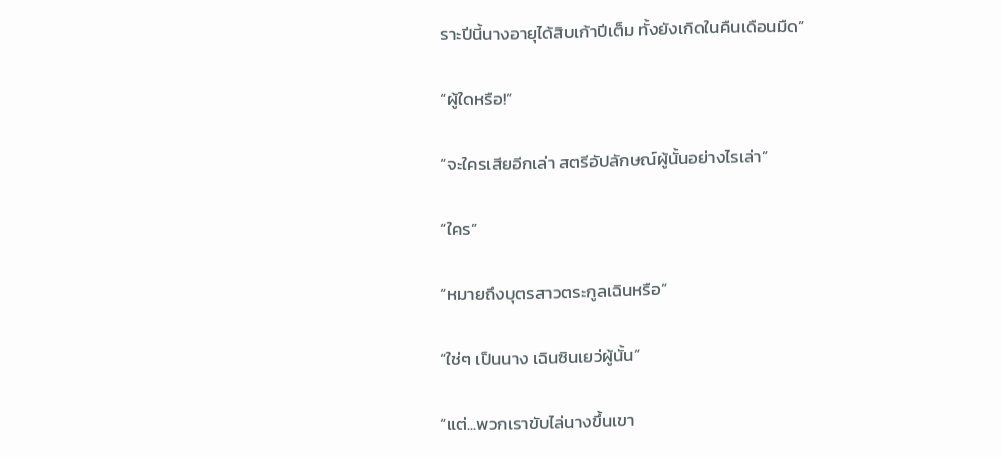ราะปีนี้นางอายุได้สิบเก้าปีเต็ม ทั้งยังเกิดในคืนเดือนมืด”

“ผู้ใดหรือ!”

“จะใครเสียอีกเล่า สตรีอัปลักษณ์ผู้นั้นอย่างไรเล่า”

“ใคร”

“หมายถึงบุตรสาวตระกูลเฉินหรือ”

“ใช่ๆ เป็นนาง เฉินซินเยว่ผู้นั้น”

“แต่...พวกเราขับไล่นางขึ้นเขา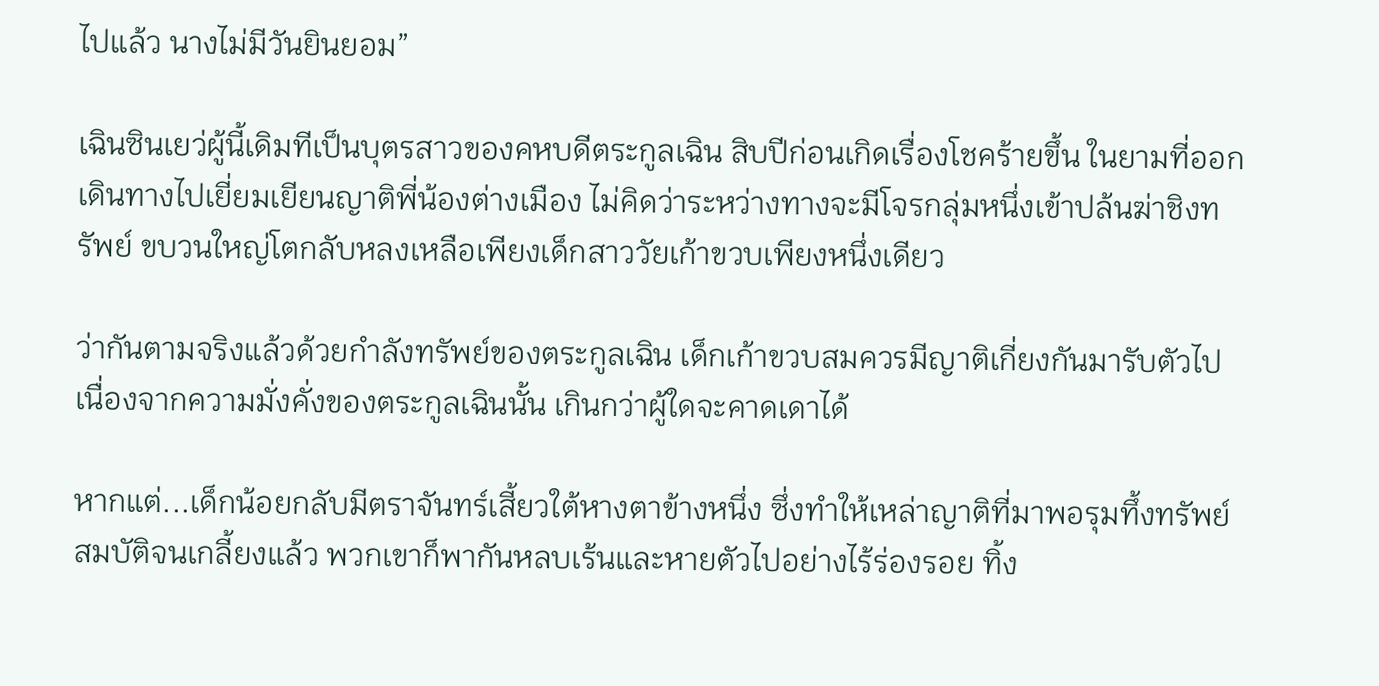ไปแล้ว นางไม่มีวันยินยอม”

เฉินซินเยว่ผู้นี้เดิมทีเป็นบุตรสาวของคหบดีตระกูลเฉิน สิบปีก่อนเกิดเรื่องโชคร้ายขึ้น ในยามที่ออกเดินทางไปเยี่ยมเยียนญาติพี่น้องต่างเมือง ไม่คิดว่าระหว่างทางจะมีโจรกลุ่มหนึ่งเข้าปล้นฆ่าชิงทรัพย์ ขบวนใหญ่โตกลับหลงเหลือเพียงเด็กสาววัยเก้าขวบเพียงหนึ่งเดียว

ว่ากันตามจริงแล้วด้วยกำลังทรัพย์ของตระกูลเฉิน เด็กเก้าขวบสมควรมีญาติเกี่ยงกันมารับตัวไป เนื่องจากความมั่งคั่งของตระกูลเฉินนั้น เกินกว่าผู้ใดจะคาดเดาได้

หากแต่...เด็กน้อยกลับมีตราจันทร์เสี้ยวใต้หางตาข้างหนึ่ง ซึ่งทำให้เหล่าญาติที่มาพอรุมทึ้งทรัพย์สมบัติจนเกลี้ยงแล้ว พวกเขาก็พากันหลบเร้นและหายตัวไปอย่างไร้ร่องรอย ทิ้ง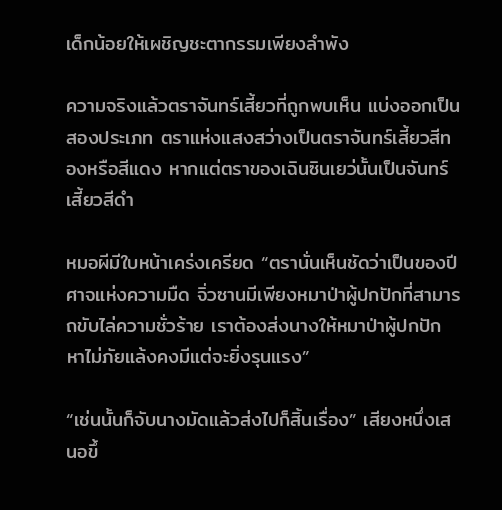เด็กน้อยให้เผชิญชะตากรรมเพียงลำพัง

ความจริงแล้วตราจันทร์เสี้ยวที่ถูกพบเห็น แบ่งออกเป็นสองประเภท ตราแห่งแสงสว่างเป็นตราจันทร์เสี้ยวสีทองหรือสีแดง หากแต่ตราของเฉินซินเยว่นั้นเป็นจันทร์เสี้ยวสีดำ

หมอผีมีใบหน้าเคร่งเครียด “ตรานั่นเห็นชัดว่าเป็นของปีศาจแห่งความมืด จิ่วซานมีเพียงหมาป่าผู้ปกปักที่สามารถขับไล่ความชั่วร้าย เราต้องส่งนางให้หมาป่าผู้ปกปัก หาไม่ภัยแล้งคงมีแต่จะยิ่งรุนแรง”

“เช่นนั้นก็จับนางมัดแล้วส่งไปก็สิ้นเรื่อง” เสียงหนึ่งเสนอขึ้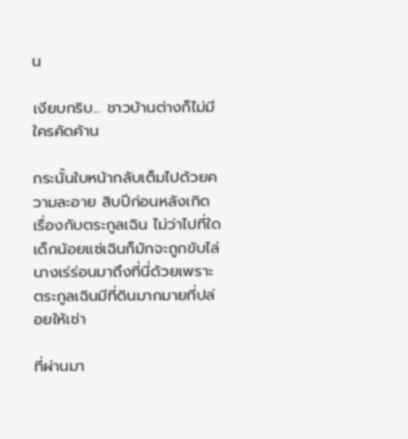น

เงียบกริบ... ชาวบ้านต่างก็ไม่มีใครคัดค้าน

กระนั้นใบหน้ากลับเต็มไปด้วยความละอาย สิบปีก่อนหลังเกิดเรื่องกับตระกูลเฉิน ไม่ว่าไปที่ใดเด็กน้อยแซ่เฉินก็มักจะถูกขับไล่ นางเร่ร่อนมาถึงที่นี่ด้วยเพราะตระกูลเฉินมีที่ดินมากมายที่ปล่อยให้เช่า

ที่ผ่านมา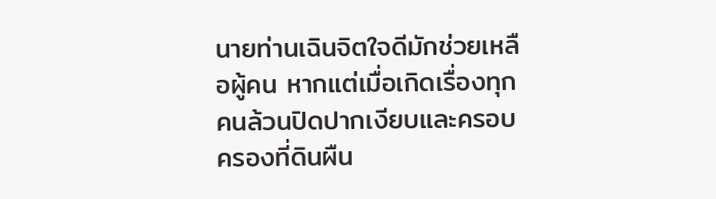นายท่านเฉินจิตใจดีมักช่วยเหลือผู้คน หากแต่เมื่อเกิดเรื่องทุกคนล้วนปิดปากเงียบและครอบครองที่ดินผืน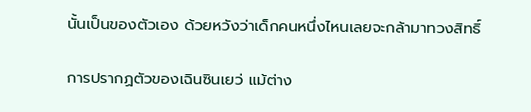นั้นเป็นของตัวเอง ด้วยหวังว่าเด็กคนหนึ่งไหนเลยจะกล้ามาทวงสิทธิ์

การปรากฏตัวของเฉินซินเยว่ แม้ต่าง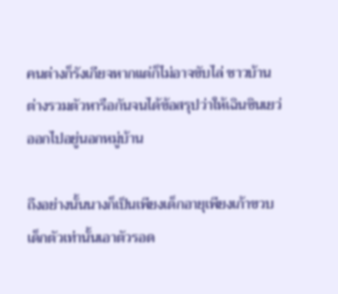คนต่างก็รังเกียจหากแต่ก็ไม่อาจขับไล่ ชาวบ้านต่างรวมตัวหารือกันจนได้ข้อสรุปว่าให้เฉินซินเยว่ออกไปอยู่นอกหมู่บ้าน

ถึงอย่างนั้นนางก็เป็นเพียงเด็กอายุเพียงเก้าขวบ เด็กตัวเท่านั้นเอาตัวรอด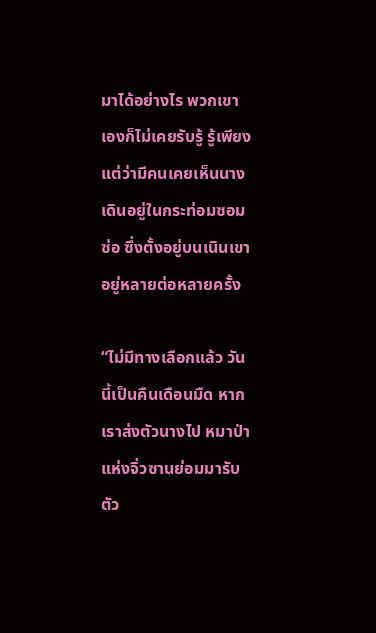มาได้อย่างไร พวกเขาเองก็ไม่เคยรับรู้ รู้เพียงแต่ว่ามีคนเคยเห็นนางเดินอยู่ในกระท่อมซอมซ่อ ซึ่งตั้งอยู่บนเนินเขาอยู่หลายต่อหลายครั้ง

“ไม่มีทางเลือกแล้ว วันนี้เป็นคืนเดือนมืด หากเราส่งตัวนางไป หมาป่าแห่งจิ่วซานย่อมมารับตัว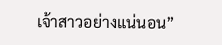เจ้าสาวอย่างแน่นอน”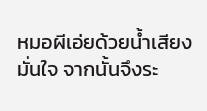หมอผีเอ่ยด้วยน้ำเสียงมั่นใจ จากนั้นจึงระ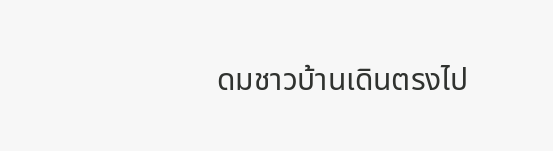ดมชาวบ้านเดินตรงไป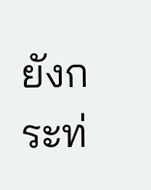ยังกระท่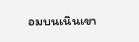อมบนเนินเขา